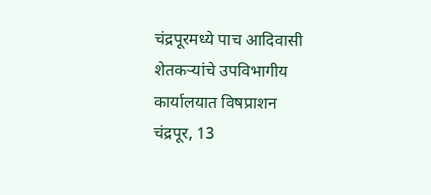चंद्रपूरमध्ये पाच आदिवासी शेतकऱ्यांचे उपविभागीय कार्यालयात विषप्राशन
चंद्रपूर, 13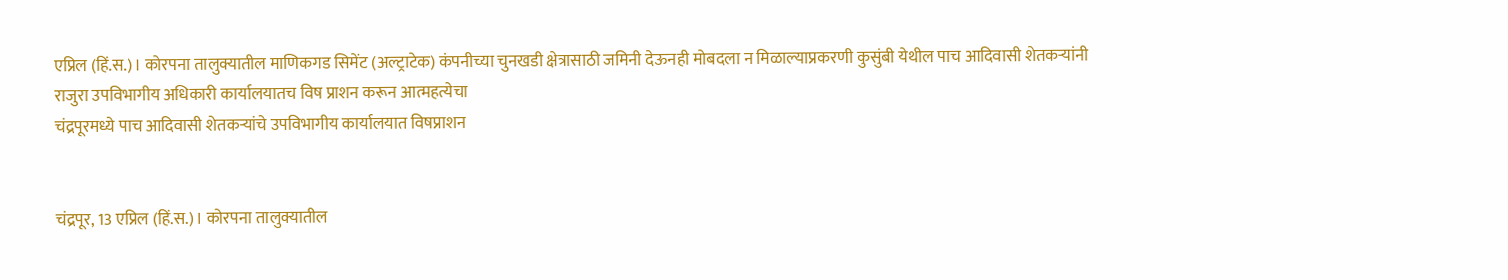एप्रिल (हिं.स.)। कोरपना तालुक्यातील माणिकगड सिमेंट (अल्ट्राटेक) कंपनीच्या चुनखडी क्षेत्रासाठी जमिनी देऊनही मोबदला न मिळाल्याप्रकरणी कुसुंबी येथील पाच आदिवासी शेतकऱ्यांनी राजुरा उपविभागीय अधिकारी कार्यालयातच विष प्राशन करून आत्महत्येचा
चंद्रपूरमध्ये पाच आदिवासी शेतकऱ्यांचे उपविभागीय कार्यालयात विषप्राशन


चंद्रपूर, 13 एप्रिल (हिं.स.)। कोरपना तालुक्यातील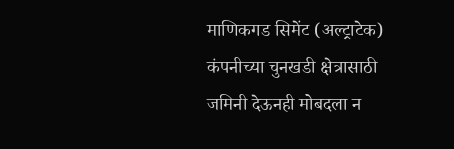माणिकगड सिमेंट (अल्ट्राटेक) कंपनीच्या चुनखडी क्षेत्रासाठी जमिनी देऊनही मोबदला न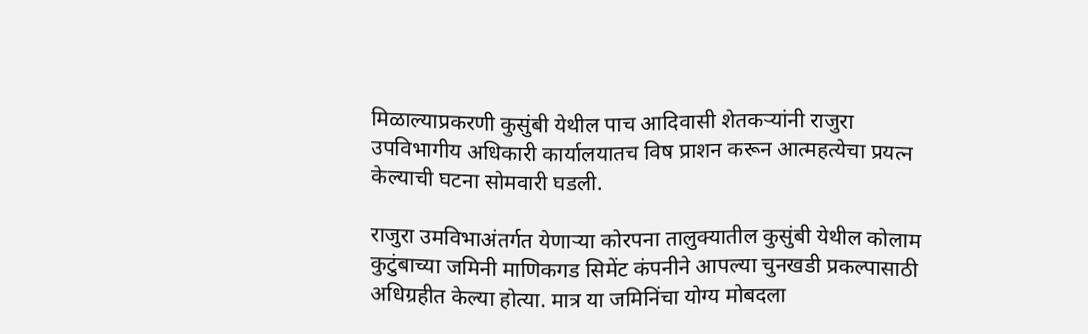मिळाल्याप्रकरणी कुसुंबी येथील पाच आदिवासी शेतकऱ्यांनी राजुरा उपविभागीय अधिकारी कार्यालयातच विष प्राशन करून आत्महत्येचा प्रयत्न केल्याची घटना सोमवारी घडली.

राजुरा उमविभाअंतर्गत येणाऱ्या कोरपना तालुक्यातील कुसुंबी येथील कोलाम कुटुंबाच्या जमिनी माणिकगड सिमेंट कंपनीने आपल्या चुनखडी प्रकल्पासाठी अधिग्रहीत केल्या होत्या. मात्र या जमिनिंचा योग्य मोबदला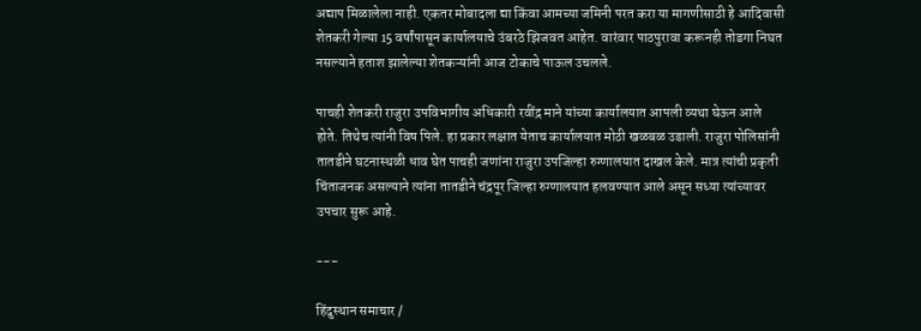अद्याप मिळालेला नाही. एकतर मोबादला द्या किंवा आमच्या जमिनी परत करा या मागणीसाठी हे आदिवासी शेतकरी गेल्या 15 वर्षांपासून कार्यालयाचे उंबरठे झिजवत आहेत. वारंवार पाठपुरावा करूनही तोडगा निघत नसल्याने हताश झालेल्या शेतकऱ्यांनी आज टोकाचे पाऊल उचलले.

पाचही शेतकरी राजुरा उपविभागीय अधिकारी रवींद्र माने यांच्या कार्यालयात आपली व्यथा घेऊन आले होते. तिथेच त्यांनी विष पिले. हा प्रकार लक्षात येताच कार्यालयात मोठी खळबळ उडाली. राजुरा पोलिसांनी तातडीने घटनास्थळी धाव घेत पाचही जणांना राजुरा उपजिल्हा रुग्णालयात दाखल केले. मात्र त्यांची प्रकृती चिंताजनक असल्याने त्यांना तातडीने चंद्रपूर जिल्हा रुग्णालयात हलवण्यात आले असून सध्या त्यांच्यावर उपचार सुरू आहे.

---

हिंदुस्थान समाचार /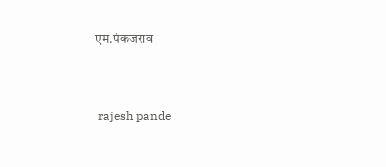एम.पंकजराव


 rajesh pande